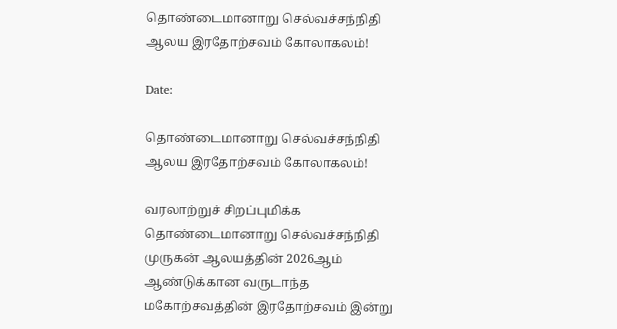தொண்டைமானாறு செல்வச்சந்நிதி ஆலய இரதோற்சவம் கோலாகலம்!

Date:

தொண்டைமானாறு செல்வச்சந்நிதி ஆலய இரதோற்சவம் கோலாகலம்!

வரலாற்றுச் சிறப்புமிக்க தொண்டைமானாறு செல்வச்சந்நிதி முருகன் ஆலயத்தின் 2026ஆம் ஆண்டுக்கான வருடாந்த மகோற்சவத்தின் இரதோற்சவம் இன்று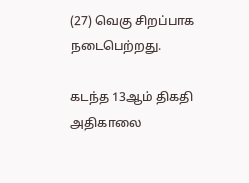(27) வெகு சிறப்பாக நடைபெற்றது.

கடந்த 13ஆம் திகதி அதிகாலை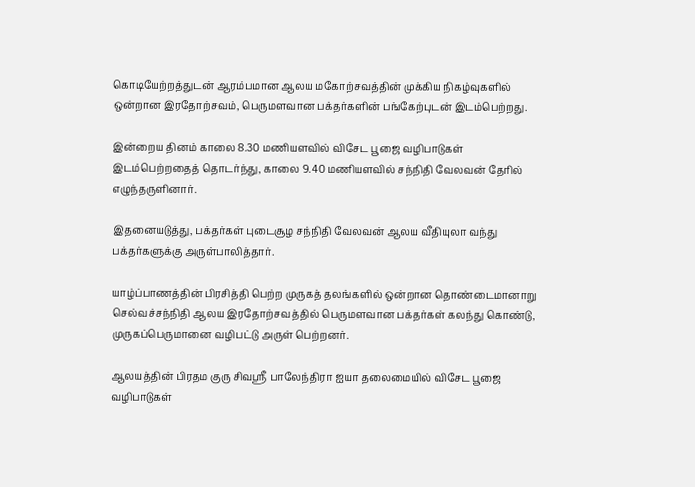கொடியேற்றத்துடன் ஆரம்பமான ஆலய மகோற்சவத்தின் முக்கிய நிகழ்வுகளில் ஒன்றான இரதோற்சவம், பெருமளவான பக்தர்களின் பங்கேற்புடன் இடம்பெற்றது.

இன்றைய தினம் காலை 8.30 மணியளவில் விசேட பூஜை வழிபாடுகள் இடம்பெற்றதைத் தொடர்ந்து, காலை 9.40 மணியளவில் சந்நிதி வேலவன் தேரில் எழுந்தருளினார்.

இதனையடுத்து, பக்தர்கள் புடைசூழ சந்நிதி வேலவன் ஆலய வீதியுலா வந்து பக்தர்களுக்கு அருள்பாலித்தார்.

யாழ்ப்பாணத்தின் பிரசித்தி பெற்ற முருகத் தலங்களில் ஒன்றான தொண்டைமானாறு செல்வச்சந்நிதி ஆலய இரதோற்சவத்தில் பெருமளவான பக்தர்கள் கலந்து கொண்டு, முருகப்பெருமானை வழிபட்டு அருள் பெற்றனர்.

ஆலயத்தின் பிரதம குரு சிவஶ்ரீ பாலேந்திரா ஐயா தலைமையில் விசேட பூஜை வழிபாடுகள்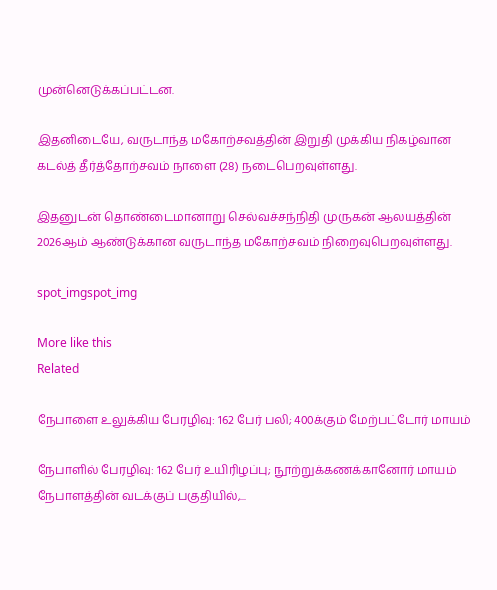முன்னெடுக்கப்பட்டன.

இதனிடையே, வருடாந்த மகோற்சவத்தின் இறுதி முக்கிய நிகழ்வான கடல்த் தீர்த்தோற்சவம் நாளை (28) நடைபெறவுள்ளது.

இதனுடன் தொண்டைமானாறு செல்வச்சந்நிதி முருகன் ஆலயத்தின் 2026ஆம் ஆண்டுக்கான வருடாந்த மகோற்சவம் நிறைவுபெறவுள்ளது.

spot_imgspot_img

More like this
Related

நேபாளை உலுக்கிய பேரழிவு: 162 பேர் பலி; 400க்கும் மேற்பட்டோர் மாயம்

நேபாளில் பேரழிவு: 162 பேர் உயிரிழப்பு; நூற்றுக்கணக்கானோர் மாயம் நேபாளத்தின் வடக்குப் பகுதியில்,...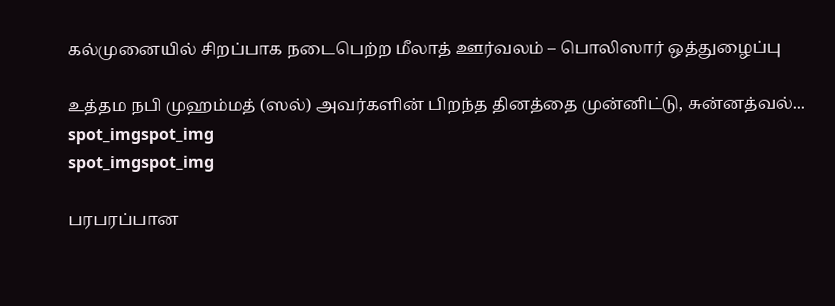கல்முனையில் சிறப்பாக நடைபெற்ற மீலாத் ஊர்வலம் – பொலிஸார் ஒத்துழைப்பு

உத்தம நபி முஹம்மத் (ஸல்) அவர்களின் பிறந்த தினத்தை முன்னிட்டு, சுன்னத்வல்...
spot_imgspot_img
spot_imgspot_img

பரபரப்பான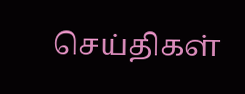செய்திகள்